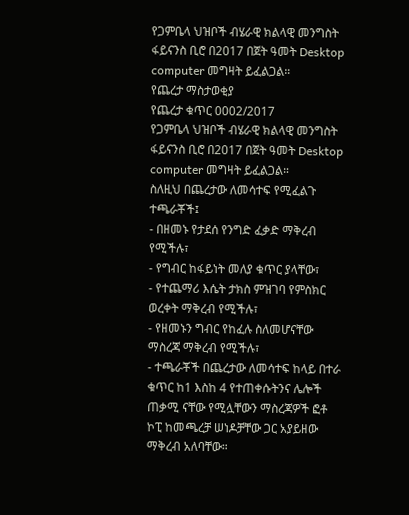የጋምቤላ ህዝቦች ብሄራዊ ክልላዊ መንግስት ፋይናንስ ቢሮ በ2017 በጀት ዓመት Desktop computer መግዛት ይፈልጋል።
የጨረታ ማስታወቂያ
የጨረታ ቁጥር 0002/2017
የጋምቤላ ህዝቦች ብሄራዊ ክልላዊ መንግስት ፋይናንስ ቢሮ በ2017 በጀት ዓመት Desktop computer መግዛት ይፈልጋል።
ስለዚህ በጨረታው ለመሳተፍ የሚፈልጉ ተጫራቾች፤
- በዘመኑ የታደሰ የንግድ ፈቃድ ማቅረብ የሚችሉ፣
- የግብር ከፋይነት መለያ ቁጥር ያላቸው፣
- የተጨማሪ እሴት ታክስ ምዝገባ የምስክር ወረቀት ማቅረብ የሚችሉ፣
- የዘመኑን ግብር የከፈሉ ስለመሆናቸው ማስረጃ ማቅረብ የሚችሉ፣
- ተጫራቾች በጨረታው ለመሳተፍ ከላይ በተራ ቁጥር ከ1 እስከ 4 የተጠቀሱትንና ሌሎች ጠቃሚ ናቸው የሚሏቸውን ማስረጃዎች ፎቶ ኮፒ ከመጫረቻ ሠነዶቻቸው ጋር አያይዘው ማቅረብ አለባቸው።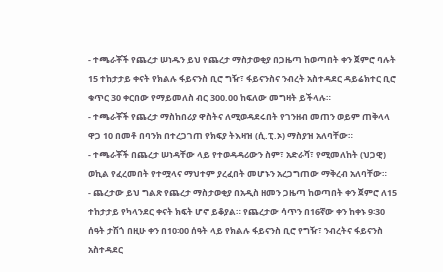- ተጫራቾች የጨረታ ሠነዱን ይህ የጨረታ ማስታወቂያ በጋዜጣ ከወጣበት ቀን ጀምሮ ባሉት 15 ተከታታይ ቀናት የክልሉ ፋይናንስ ቢሮ ግዥ፣ ፋይናንስና ንብረት አስተዳደር ዳይሬክተር ቢሮ ቁጥር 30 ቀርበው የማይመለስ ብር 300.00 ከፍለው መግዛት ይችላሉ።
- ተጫራቾች የጨረታ ማስከበሪያ ዋስትና ለሚወዳደሩበት የገንዘብ መጠን ወይም ጠቅላላ ዋጋ 10 በመቶ በባንክ በተረጋገጠ የክፍያ ትእዛዝ (ሲ.ፒ.ኦ) ማስያዝ አለባቸው።
- ተጫራቾች በጨረታ ሠነዳቸው ላይ የተወዳዳሪውን ስም፣ አድራሻ፣ የሚመለከት (ህጋዊ) ወኪል የፈረመበት የተሟላና ማህተም ያረፈበት መሆኑን አረጋግጠው ማቅረብ አለባቸው።
- ጨረታው ይህ ግልጽ የጨረታ ማስታወቂያ በአዲስ ዘመን ጋዜጣ ከወጣበት ቀን ጀምሮ ለ15 ተከታታይ የካላንደር ቀናት ክፍት ሆኖ ይቆያል። የጨረታው ሳጥን በ16ኛው ቀን ከቀኑ 9፡30 ሰዓት ታሽጎ በዚሁ ቀን በ10፡00 ሰዓት ላይ የክልሉ ፋይናንስ ቢሮ የግዥ፣ ንብረትና ፋይናንስ አስተዳደር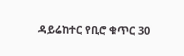ዳይሬከተር የቢሮ ቁጥር 30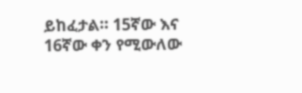ይከፈታል። 15ኛው እና 16ኛው ቀን የሚውለው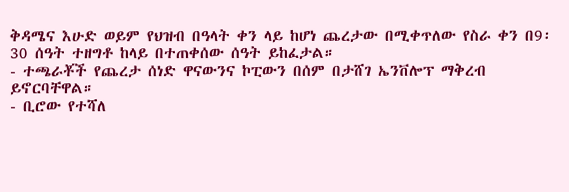ቅዳሜና እሁድ ወይም የህዝብ በዓላት ቀን ላይ ከሆነ ጨረታው በሚቀጥለው የስራ ቀን በ9፡30 ሰዓት ተዘግቶ ከላይ በተጠቀሰው ሰዓት ይከፈታል።
- ተጫራቾች የጨረታ ሰነድ ዋናውንና ኮፒውን በሰም በታሸገ ኤንቨሎፕ ማቅረብ ይኖርባቸዋል።
- ቢሮው የተሻለ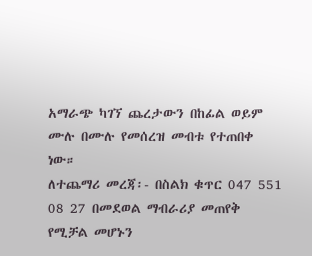አማራጭ ካገኘ ጨረታውን በከፊል ወይም ሙሉ በሙሉ የመሰረዝ መብቱ የተጠበቀ ነው።
ለተጨማሪ መረጃ፡- በስልክ ቁጥር 047 551 08 27 በመደወል ማብራሪያ መጠየቅ የሚቻል መሆኑን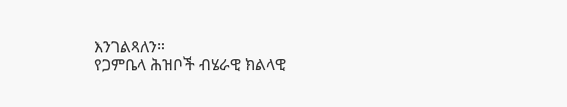እንገልጻለን።
የጋምቤላ ሕዝቦች ብሄራዊ ክልላዊ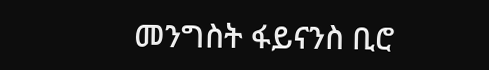መንግስት ፋይናንስ ቢሮ